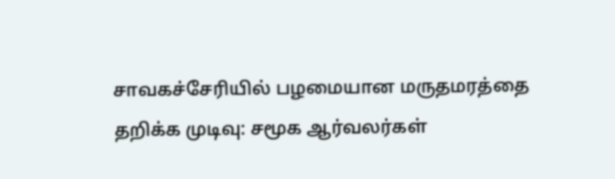சாவகச்சேரியில் பழமையான மருதமரத்தை தறிக்க முடிவு: சமூக ஆர்வலர்கள்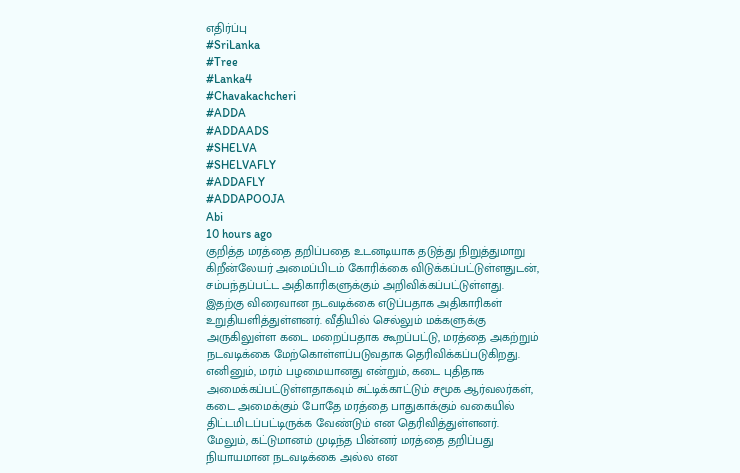எதிர்ப்பு
#SriLanka
#Tree
#Lanka4
#Chavakachcheri
#ADDA
#ADDAADS
#SHELVA
#SHELVAFLY
#ADDAFLY
#ADDAPOOJA
Abi
10 hours ago
குறித்த மரத்தை தறிப்பதை உடனடியாக தடுத்து நிறுத்துமாறு கிறீன்லேயர் அமைப்பிடம் கோரிக்கை விடுக்கப்பட்டுள்ளதுடன், சம்பந்தப்பட்ட அதிகாரிகளுக்கும் அறிவிக்கப்பட்டுள்ளது.
இதற்கு விரைவான நடவடிக்கை எடுப்பதாக அதிகாரிகள் உறுதியளித்துள்ளனர். வீதியில் செல்லும் மக்களுக்கு அருகிலுள்ள கடை மறைப்பதாக கூறப்பட்டு, மரத்தை அகற்றும் நடவடிக்கை மேற்கொள்ளப்படுவதாக தெரிவிக்கப்படுகிறது.
எனினும், மரம் பழமையானது என்றும், கடை புதிதாக அமைக்கப்பட்டுள்ளதாகவும் சுட்டிக்காட்டும் சமூக ஆர்வலர்கள், கடை அமைக்கும் போதே மரத்தை பாதுகாக்கும் வகையில் திட்டமிடப்பட்டிருக்க வேண்டும் என தெரிவித்துள்ளனர்.
மேலும், கட்டுமானம் முடிந்த பின்னர் மரத்தை தறிப்பது நியாயமான நடவடிக்கை அல்ல என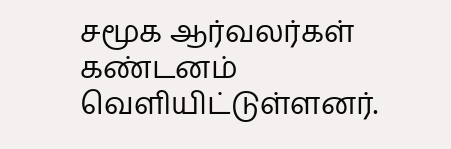சமூக ஆர்வலர்கள் கண்டனம் வெளியிட்டுள்ளனர்.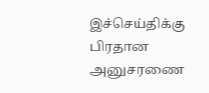இச்செய்திக்கு பிரதான அனுசரணை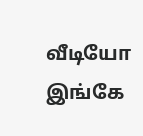வீடியோ இங்கே